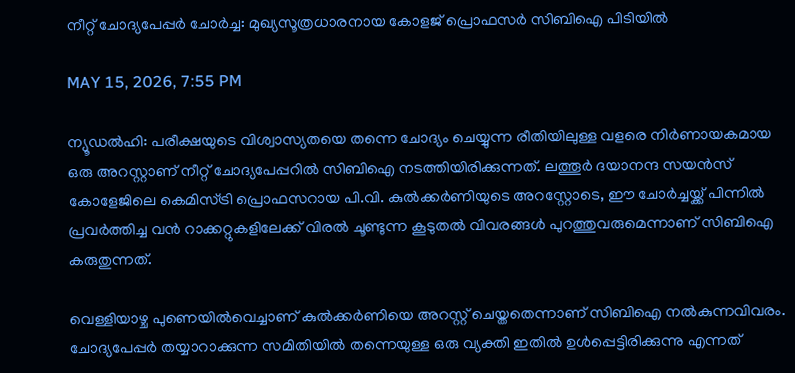നീറ്റ് ചോദ്യപേപ്പര്‍ ചോര്‍ച്ച: മുഖ്യസൂത്രധാരനായ കോളജ് പ്രൊഫസര്‍ സിബിഐ പിടിയില്‍

MAY 15, 2026, 7:55 PM

ന്യൂഡല്‍ഹി: പരീക്ഷയുടെ വിശ്വാസ്യതയെ തന്നെ ചോദ്യം ചെയ്യുന്ന രീതിയിലുള്ള വളരെ നിര്‍ണായകമായ ഒരു അറസ്റ്റാണ് നീറ്റ് ചോദ്യപേപ്പറില്‍ സിബിഐ നടത്തിയിരിക്കുന്നത്. ലത്തൂര്‍ ദയാനന്ദ സയന്‍സ് കോളേജിലെ കെമിസ്ട്രി പ്രൊഫസറായ പി.വി. കുല്‍ക്കര്‍ണിയുടെ അറസ്റ്റോടെ, ഈ ചോര്‍ച്ചയ്ക്ക് പിന്നില്‍ പ്രവര്‍ത്തിച്ച വന്‍ റാക്കറ്റുകളിലേക്ക് വിരല്‍ ചൂണ്ടുന്ന കൂടുതല്‍ വിവരങ്ങള്‍ പുറത്തുവരുമെന്നാണ് സിബിഐ കരുതുന്നത്.

വെള്ളിയാഴ്ച പുണെയില്‍വെച്ചാണ് കുല്‍ക്കര്‍ണിയെ അറസ്റ്റ് ചെയ്തതെന്നാണ് സിബിഐ നല്‍കുന്നവിവരം. ചോദ്യപേപ്പര്‍ തയ്യാറാക്കുന്ന സമിതിയില്‍ തന്നെയുള്ള ഒരു വ്യക്തി ഇതില്‍ ഉള്‍പ്പെട്ടിരിക്കുന്നു എന്നത്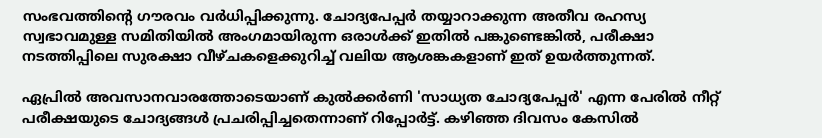സംഭവത്തിന്റെ ഗൗരവം വര്‍ധിപ്പിക്കുന്നു. ചോദ്യപേപ്പര്‍ തയ്യാറാക്കുന്ന അതീവ രഹസ്യ സ്വഭാവമുള്ള സമിതിയില്‍ അംഗമായിരുന്ന ഒരാള്‍ക്ക് ഇതില്‍ പങ്കുണ്ടെങ്കില്‍, പരീക്ഷാ നടത്തിപ്പിലെ സുരക്ഷാ വീഴ്ചകളെക്കുറിച്ച് വലിയ ആശങ്കകളാണ് ഇത് ഉയര്‍ത്തുന്നത്.

ഏപ്രില്‍ അവസാനവാരത്തോടെയാണ് കുല്‍ക്കര്‍ണി 'സാധ്യത ചോദ്യപേപ്പര്‍' എന്ന പേരില്‍ നീറ്റ് പരീക്ഷയുടെ ചോദ്യങ്ങള്‍ പ്രചരിപ്പിച്ചതെന്നാണ് റിപ്പോര്‍ട്ട്. കഴിഞ്ഞ ദിവസം കേസില്‍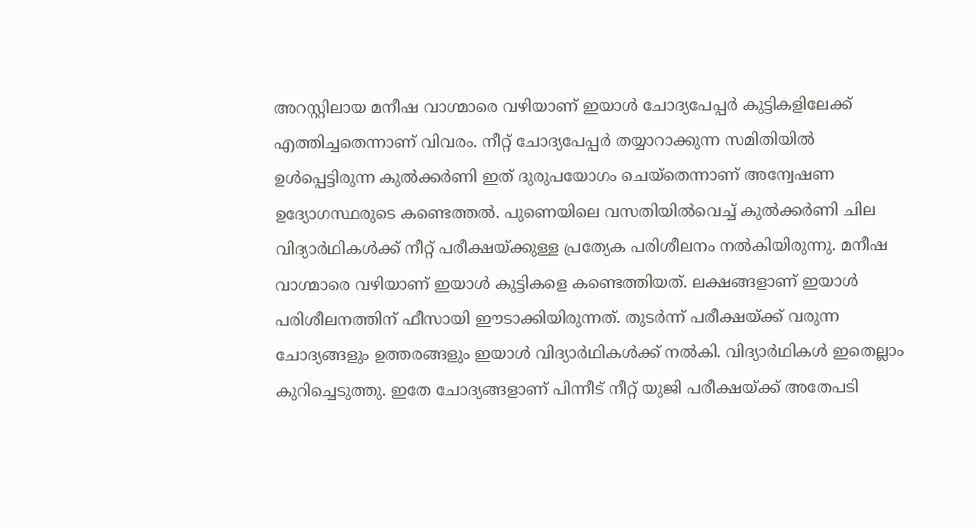അറസ്റ്റിലായ മനീഷ വാഗ്മാരെ വഴിയാണ് ഇയാള്‍ ചോദ്യപേപ്പര്‍ കുട്ടികളിലേക്ക് എത്തിച്ചതെന്നാണ് വിവരം. നീറ്റ് ചോദ്യപേപ്പര്‍ തയ്യാറാക്കുന്ന സമിതിയില്‍ ഉള്‍പ്പെട്ടിരുന്ന കുല്‍ക്കര്‍ണി ഇത് ദുരുപയോഗം ചെയ്തെന്നാണ് അന്വേഷണ ഉദ്യോഗസ്ഥരുടെ കണ്ടെത്തല്‍. പുണെയിലെ വസതിയില്‍വെച്ച് കുല്‍ക്കര്‍ണി ചില വിദ്യാര്‍ഥികള്‍ക്ക് നീറ്റ് പരീക്ഷയ്ക്കുള്ള പ്രത്യേക പരിശീലനം നല്‍കിയിരുന്നു. മനീഷ വാഗ്മാരെ വഴിയാണ് ഇയാള്‍ കുട്ടികളെ കണ്ടെത്തിയത്. ലക്ഷങ്ങളാണ് ഇയാള്‍ പരിശീലനത്തിന് ഫീസായി ഈടാക്കിയിരുന്നത്. തുടര്‍ന്ന് പരീക്ഷയ്ക്ക് വരുന്ന ചോദ്യങ്ങളും ഉത്തരങ്ങളും ഇയാള്‍ വിദ്യാര്‍ഥികള്‍ക്ക് നല്‍കി. വിദ്യാര്‍ഥികള്‍ ഇതെല്ലാം കുറിച്ചെടുത്തു. ഇതേ ചോദ്യങ്ങളാണ് പിന്നീട് നീറ്റ് യുജി പരീക്ഷയ്ക്ക് അതേപടി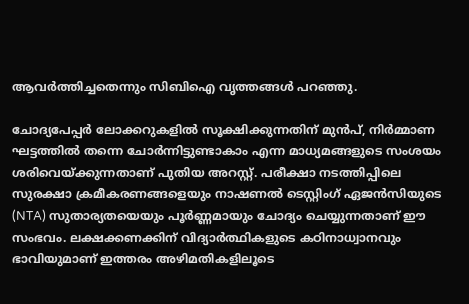ആവര്‍ത്തിച്ചതെന്നും സിബിഐ വൃത്തങ്ങള്‍ പറഞ്ഞു.

ചോദ്യപേപ്പര്‍ ലോക്കറുകളില്‍ സൂക്ഷിക്കുന്നതിന് മുന്‍പ്, നിര്‍മ്മാണ ഘട്ടത്തില്‍ തന്നെ ചോര്‍ന്നിട്ടുണ്ടാകാം എന്ന മാധ്യമങ്ങളുടെ സംശയം ശരിവെയ്ക്കുന്നതാണ് പുതിയ അറസ്റ്റ്. പരീക്ഷാ നടത്തിപ്പിലെ സുരക്ഷാ ക്രമീകരണങ്ങളെയും നാഷണല്‍ ടെസ്റ്റിംഗ് ഏജന്‍സിയുടെ (NTA) സുതാര്യതയെയും പൂര്‍ണ്ണമായും ചോദ്യം ചെയ്യുന്നതാണ് ഈ സംഭവം. ലക്ഷക്കണക്കിന് വിദ്യാര്‍ത്ഥികളുടെ കഠിനാധ്വാനവും ഭാവിയുമാണ് ഇത്തരം അഴിമതികളിലൂടെ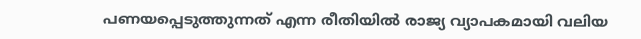പണയപ്പെടുത്തുന്നത് എന്ന രീതിയില്‍ രാജ്യ വ്യാപകമായി വലിയ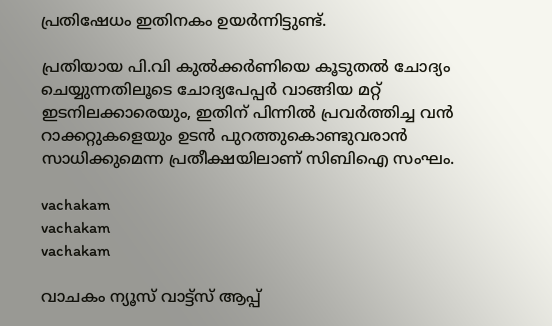പ്രതിഷേധം ഇതിനകം ഉയര്‍ന്നിട്ടുണ്ട്.

പ്രതിയായ പി.വി കുല്‍ക്കര്‍ണിയെ കൂടുതല്‍ ചോദ്യം ചെയ്യുന്നതിലൂടെ ചോദ്യപേപ്പര്‍ വാങ്ങിയ മറ്റ് ഇടനിലക്കാരെയും, ഇതിന് പിന്നില്‍ പ്രവര്‍ത്തിച്ച വന്‍ റാക്കറ്റുകളെയും ഉടന്‍ പുറത്തുകൊണ്ടുവരാന്‍ സാധിക്കുമെന്ന പ്രതീക്ഷയിലാണ് സിബിഐ സംഘം.

vachakam
vachakam
vachakam

വാചകം ന്യൂസ് വാട്ട്സ് ആപ്പ്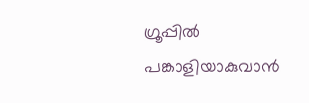ഗ്രൂപ്പിൽ പങ്കാളിയാകുവാൻ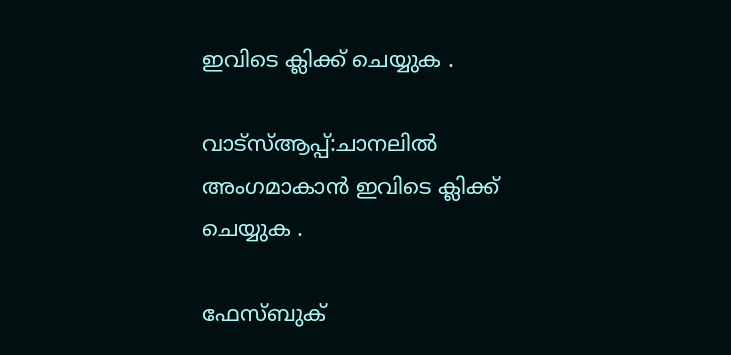ഇവിടെ ക്ലിക്ക് ചെയ്യുക .

വാട്സ്ആപ്പ്:ചാനലിൽ അംഗമാകാൻ ഇവിടെ ക്ലിക്ക് ചെയ്യുക .

ഫേസ്ബുക്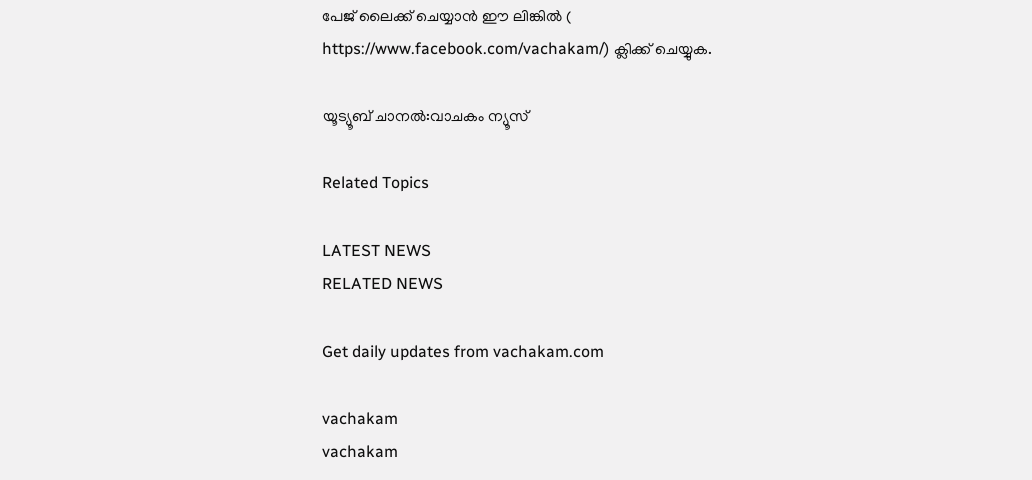പേജ് ലൈക്ക് ചെയ്യാൻ ഈ ലിങ്കിൽ (
https://www.facebook.com/vachakam/) ക്ലിക്ക് ചെയ്യുക.

യൂട്യൂബ് ചാനൽ:വാചകം ന്യൂസ്

Related Topics

LATEST NEWS
RELATED NEWS

Get daily updates from vachakam.com

vachakam
vachakam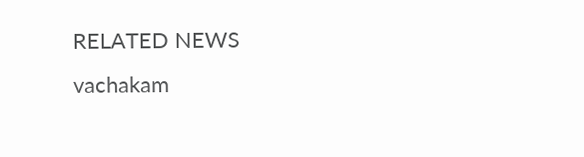RELATED NEWS
vachakam